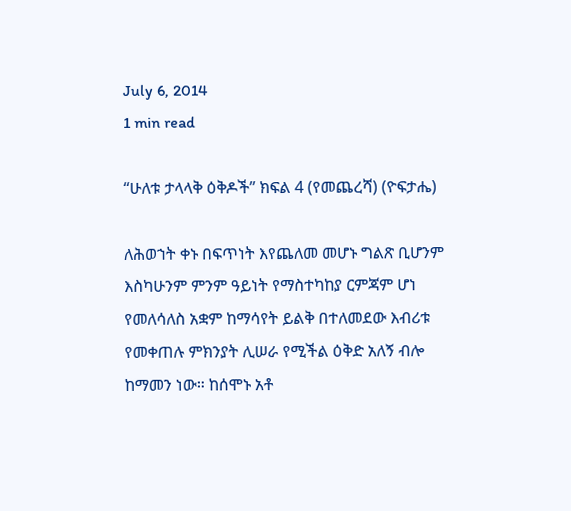July 6, 2014
1 min read

“ሁለቱ ታላላቅ ዕቅዶች” ክፍል 4 (የመጨረሻ) (ዮፍታሔ)

ለሕወኀት ቀኑ በፍጥነት እየጨለመ መሆኑ ግልጽ ቢሆንም እስካሁንም ምንም ዓይነት የማስተካከያ ርምጃም ሆነ  የመለሳለስ አቋም ከማሳየት ይልቅ በተለመደው እብሪቱ የመቀጠሉ ምክንያት ሊሠራ የሚችል ዕቅድ አለኝ ብሎ  ከማመን ነው። ከሰሞኑ አቶ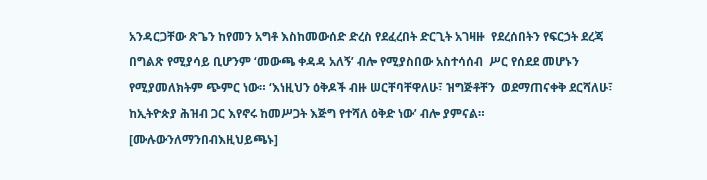አንዳርጋቸው ጽጌን ከየመን አግቶ እስከመውሰድ ድረስ የደፈረበት ድርጊት አገዛዙ  የደረሰበትን የፍርኃት ደረጃ በግልጽ የሚያሳይ ቢሆንም ‘መውጫ ቀዳዳ አለኝ’ ብሎ የሚያስበው አስተሳሰብ  ሥር የሰደደ መሆኑን የሚያመለክትም ጭምር ነው። ‘እነዚህን ዕቅዶች ብዙ ሠርቸባቸዋለሁ፣ ዝግጅቶቸን  ወደማጠናቀቅ ደርሻለሁ፣ ከኢትዮጵያ ሕዝብ ጋር እየኖሩ ከመሥጋት እጅግ የተሻለ ዕቅድ ነው’ ብሎ ያምናል።  [ሙሉውንለማንበብእዚህይጫኑ]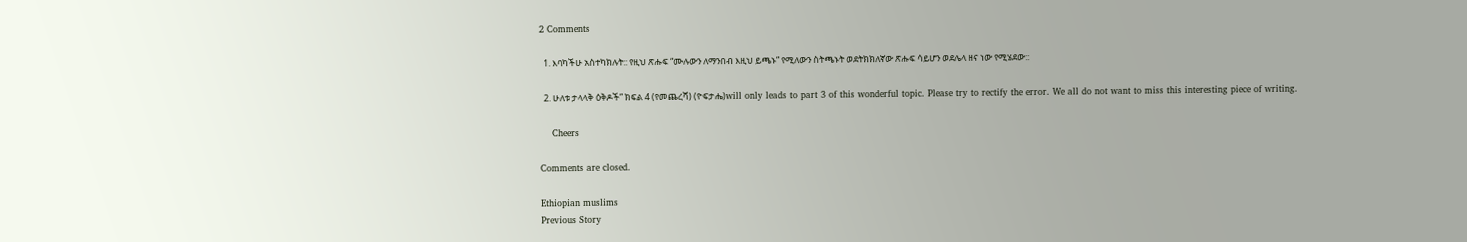2 Comments

  1. እባካችሁ አስተካክሉት:: የዚህ ጽሑፍ “ሙሉውን ለማንበብ እዚህ ይጫኑ” የሚለውን ስትጫኑት ወደትክክለኛው ጽሑፍ ሳይሆን ወደሌላ ዘና ነው የሚሄደው::

  2. ሁለቱ ታላላቅ ዕቅዶች” ክፍል 4 (የመጨረሻ) (ዮፍታሔ)will only leads to part 3 of this wonderful topic. Please try to rectify the error. We all do not want to miss this interesting piece of writing.

    Cheers

Comments are closed.

Ethiopian muslims
Previous Story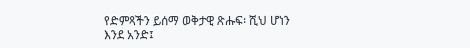የድምጻችን ይሰማ ወቅታዊ ጽሑፍ፡ ሺህ ሆነን እንደ አንድ፤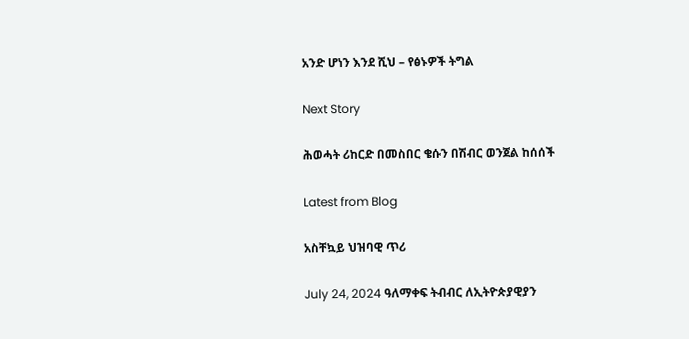አንድ ሆነን እንደ ሺህ – የፅኑዎች ትግል

Next Story

ሕወሓት ሪከርድ በመስበር ቄሱን በሽብር ወንጀል ከሰሰች

Latest from Blog

አስቸኳይ ህዝባዊ ጥሪ

July 24, 2024 ዓለማቀፍ ትብብር ለኢትዮጵያዊያን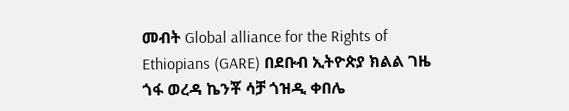መብት Global alliance for the Rights of Ethiopians (GARE) በደቡብ ኢትዮጵያ ክልል ገዜ ጎፋ ወረዳ ኬንቾ ሳቻ ጎዝዲ ቀበሌ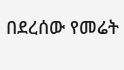በደረሰው የመሬት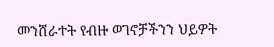መንሸራተት የብዙ ወገኖቻችንን ህይዎት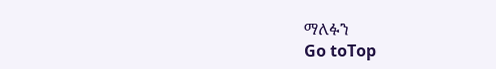ማለፉን
Go toTop